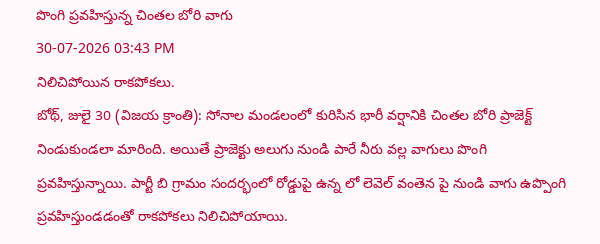పొంగి ప్రవహిస్తున్న చింతల బోరి వాగు
30-07-2026 03:43 PM
నిలిచిపోయిన రాకపోకలు.
బోథ్, జులై 30 (విజయ క్రాంతి): సోనాల మండలంలో కురిసిన భారీ వర్షానికి చింతల బోరి ప్రాజెక్ట్ నిండుకుండలా మారింది. అయితే ప్రాజెక్టు అలుగు నుండి పారే నీరు వల్ల వాగులు పొంగి ప్రవహిస్తున్నాయి. పార్టీ బి గ్రామం సందర్భంలో రోడ్డుపై ఉన్న లో లెవెల్ వంతెన పై నుండి వాగు ఉప్పొంగి ప్రవహిస్తుండడంతో రాకపోకలు నిలిచిపోయాయి.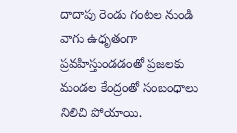దాదాపు రెండు గంటల నుండి వాగు ఉధృతంగా ప్రవహిస్తుండడంతో ప్రజలకు మండల కేంద్రంతో సంబంధాలు నిలిచి పోయాయి.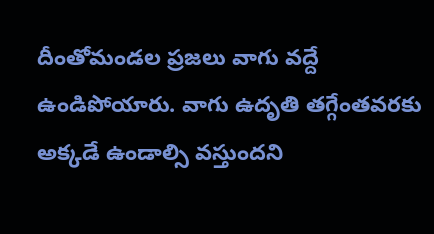దీంతోమండల ప్రజలు వాగు వద్దే ఉండిపోయారు. వాగు ఉదృతి తగ్గేంతవరకు అక్కడే ఉండాల్సి వస్తుందని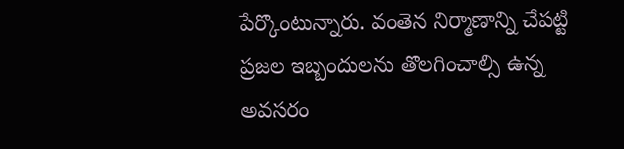పేర్కొంటున్నారు. వంతెన నిర్మాణాన్ని చేపట్టి ప్రజల ఇబ్బందులను తొలగించాల్సి ఉన్న అవసరం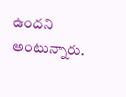ఉందని అంటున్నారు.